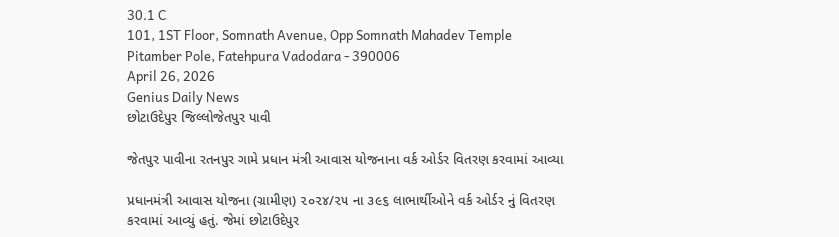30.1 C
101, 1ST Floor, Somnath Avenue, Opp Somnath Mahadev Temple Pitamber Pole, Fatehpura Vadodara - 390006
April 26, 2026
Genius Daily News
છોટાઉદેપુર જિલ્લોજેતપુર પાવી

જેતપુર પાવીના રતનપુર ગામે પ્રધાન મંત્રી આવાસ યોજનાના વર્ક ઓર્ડર વિતરણ કરવામાં આવ્યા

પ્રધાનમંત્રી આવાસ યોજના (ગ્રામીણ) ૨૦૨૪/૨૫ ના ૩૯૬ લાભાર્થીઓને વર્ક ઓર્ડર નું વિતરણ કરવામાં આવ્યું હતું. જેમાં છોટાઉદેપુર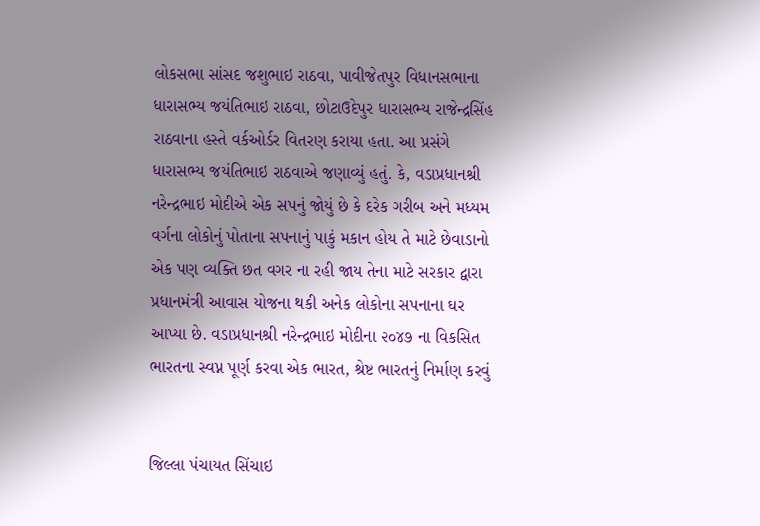લોકસભા સાંસદ જશુભાઇ રાઠવા, પાવીજેતપુર વિધાનસભાના ધારાસભ્ય જયંતિભાઇ રાઠવા, છોટાઉદેપુર ધારાસભ્ય રાજેન્દ્રસિંહ રાઠવાના હસ્તે વર્કઓર્ડર વિતરણ કરાયા હતા. આ પ્રસંગે ધારાસભ્ય જયંતિભાઇ રાઠવાએ જણાવ્યું હતું. કે, વડાપ્રધાનશ્રી નરેન્દ્રભાઇ મોદીએ એક સપનું જોયું છે કે દરેક ગરીબ અને મધ્યમ વર્ગના લોકોનું પોતાના સપનાનું પાકું મકાન હોય તે માટે છેવાડાનો એક પણ વ્યક્તિ છત વગર ના રહી જાય તેના માટે સરકાર દ્વારા પ્રધાનમંત્રી આવાસ યોજના થકી અનેક લોકોના સપનાના ઘર આપ્યા છે. વડાપ્રધાનશ્રી નરેન્દ્રભાઇ મોદીના ૨૦૪૭ ના વિકસિત ભારતના સ્વપ્ન પૂર્ણ કરવા એક ભારત, શ્રેષ્ટ ભારતનું નિર્માણ કરવું


જિલ્લા પંચાયત સિંચાઇ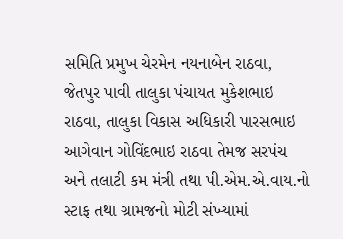સમિતિ પ્રમુખ ચેરમેન નયનાબેન રાઠવા, જેતપુર પાવી તાલુકા પંચાયત મુકેશભાઇ રાઠવા, તાલુકા વિકાસ અધિકારી પારસભાઇ આગેવાન ગોવિંદભાઇ રાઠવા તેમજ સરપંચ અને તલાટી કમ મંત્રી તથા પી.એમ.એ.વાય.નો સ્ટાફ તથા ગ્રામજનો મોટી સંખ્યામાં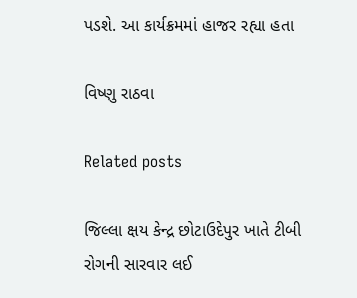પડશે. આ કાર્યક્રમમાં હાજર રહ્યા હતા

વિષ્ણુ રાઠવા

Related posts

જિલ્લા ક્ષય કેન્દ્ર છોટાઉદેપુર ખાતે ટીબી રોગની સારવાર લઈ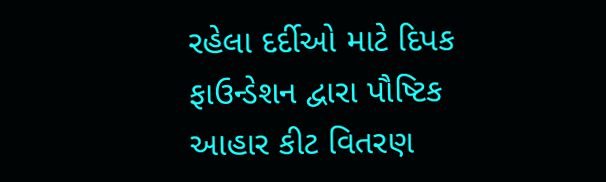રહેલા દર્દીઓ માટે દિપક ફાઉન્ડેશન દ્વારા પૌષ્ટિક આહાર કીટ વિતરણ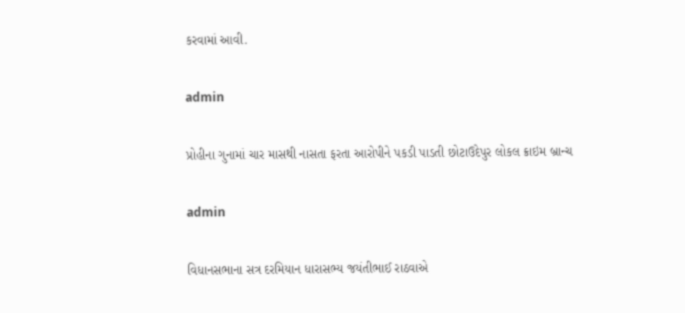કરવામાં આવી.

admin

પ્રોહીના ગુનામાં ચાર માસથી નાસતા ફરતા આરોપીને પકડી પાડતી છોટાઉદેપુર લોકલ ક્રાઇમ બ્રાન્ચ

admin

વિધાનસભાના સત્ર દરમિયાન ધારાસભ્ય જયંતીભાઈ રાઠવાએ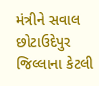મંત્રીને સવાલ છોટાઉદેપુર જિલ્લાના કેટલી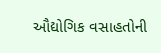ઔદ્યોગિક વસાહતોની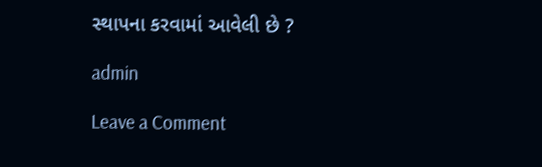સ્થાપના કરવામાં આવેલી છે ?

admin

Leave a Comment